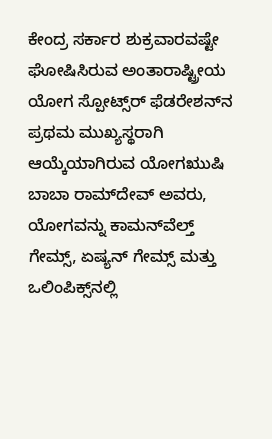ಕೇಂದ್ರ ಸರ್ಕಾರ ಶುಕ್ರವಾರವಷ್ಟೇ ಘೋಷಿಸಿರುವ ಅಂತಾರಾಷ್ಟ್ರೀಯ ಯೋಗ ಸ್ಪೋಟ್ಸ್‌ರ್‍ ಫೆಡರೇಶನ್‌ನ ಪ್ರಥಮ ಮುಖ್ಯಸ್ಥರಾಗಿ ಆಯ್ಕೆಯಾಗಿರುವ ಯೋಗಋುಷಿ ಬಾಬಾ ರಾಮ್‌ದೇವ್‌ ಅವರು, ಯೋಗವನ್ನು ಕಾಮನ್‌ವೆಲ್ತ್‌ ಗೇಮ್ಸ್‌, ಏಷ್ಯನ್‌ ಗೇಮ್ಸ್‌ ಮತ್ತು ಒಲಿಂಪಿಕ್ಸ್‌ನಲ್ಲಿ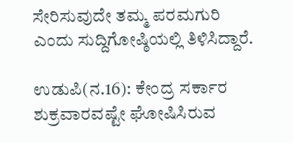ಸೇರಿಸುವುದೇ ತಮ್ಮ ಪರಮಗುರಿ ಎಂದು ಸುದ್ದಿಗೋಷ್ಠಿಯಲ್ಲಿ ತಿಳಿಸಿದ್ದಾರೆ.

ಉಡುಪಿ(ನ.16): ಕೇಂದ್ರ ಸರ್ಕಾರ ಶುಕ್ರವಾರವಷ್ಟೇ ಘೋಷಿಸಿರುವ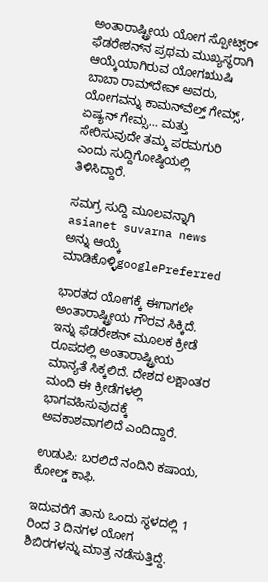ಅಂತಾರಾಷ್ಟ್ರೀಯ ಯೋಗ ಸ್ಪೋಟ್ಸ್‌ರ್‍ ಫೆಡರೇಶನ್‌ನ ಪ್ರಥಮ ಮುಖ್ಯಸ್ಥರಾಗಿ ಆಯ್ಕೆಯಾಗಿರುವ ಯೋಗಋುಷಿ ಬಾಬಾ ರಾಮ್‌ದೇವ್‌ ಅವರು, ಯೋಗವನ್ನು ಕಾಮನ್‌ವೆಲ್ತ್‌ ಗೇಮ್ಸ್‌, ಏಷ್ಯನ್‌ ಗೇಮ್ಸ… ಮತ್ತು ಸೇರಿಸುವುದೇ ತಮ್ಮ ಪರಮಗುರಿ ಎಂದು ಸುದ್ದಿಗೋಷ್ಠಿಯಲ್ಲಿ ತಿಳಿಸಿದ್ದಾರೆ.

ಸಮಗ್ರ ಸುದ್ದಿ ಮೂಲವನ್ನಾಗಿ asianet suvarna news ಅನ್ನು ಆಯ್ಕೆ ಮಾಡಿಕೊಳ್ಳಿgooglePreferred

ಭಾರತದ ಯೋಗಕ್ಕೆ ಈಗಾಗಲೇ ಅಂತಾರಾಷ್ಟ್ರೀಯ ಗೌರವ ಸಿಕ್ಕಿದೆ. ಇನ್ನು ಫೆಡರೇಶನ್‌ ಮೂಲಕ ಕ್ರೀಡೆ ರೂಪದಲ್ಲಿ ಅಂತಾರಾಷ್ಟ್ರೀಯ ಮಾನ್ಯತೆ ಸಿಕ್ಕಲಿದೆ. ದೇಶದ ಲಕ್ಷಾಂತರ ಮಂದಿ ಈ ಕ್ರೀಡೆಗಳಲ್ಲಿ ಭಾಗವಹಿಸುವುದಕ್ಕೆ ಅವಕಾಶವಾಗಲಿದೆ ಎಂದಿದ್ದಾರೆ.

ಉಡುಪಿ: ಬರಲಿದೆ ನಂದಿನಿ ಕಷಾಯ, ಕೋಲ್ಡ್ ಕಾಫಿ.

ಇದುವರೆಗೆ ತಾನು ಒಂದು ಸ್ಥಳದಲ್ಲಿ 1 ರಿಂದ 3 ದಿನಗಳ ಯೋಗ ಶಿಬಿರಗಳನ್ನು ಮಾತ್ರ ನಡೆಸುತ್ತಿದ್ದೆ.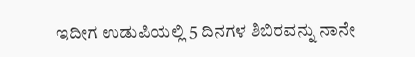ಇದೀಗ ಉಡುಪಿಯಲ್ಲಿ 5 ದಿನಗಳ ಶಿಬಿರವನ್ನು ನಾನೇ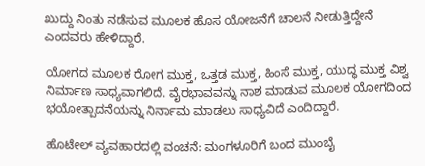ಖುದ್ದು ನಿಂತು ನಡೆಸುವ ಮೂಲಕ ಹೊಸ ಯೋಜನೆಗೆ ಚಾಲನೆ ನೀಡುತ್ತಿದ್ದೇನೆ ಎಂದವರು ಹೇಳಿದ್ದಾರೆ.

ಯೋಗದ ಮೂಲಕ ರೋಗ ಮುಕ್ತ, ಒತ್ತಡ ಮುಕ್ತ, ಹಿಂಸೆ ಮುಕ್ತ, ಯುದ್ಧ ಮುಕ್ತ ವಿಶ್ವ ನಿರ್ಮಾಣ ಸಾಧ್ಯವಾಗಲಿದೆ. ವೈರಭಾವವನ್ನು ನಾಶ ಮಾಡುವ ಮೂಲಕ ಯೋಗದಿಂದ ಭಯೋತ್ಪಾದನೆಯನ್ನು ನಿರ್ನಾಮ ಮಾಡಲು ಸಾಧ್ಯವಿದೆ ಎಂದಿದ್ದಾರೆ.

ಹೊಟೇಲ್‌ ವ್ಯವಹಾರದಲ್ಲಿ ವಂಚನೆ: ಮಂಗಳೂರಿಗೆ ಬಂದ ಮುಂಬೈ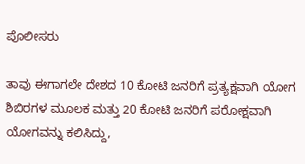ಪೊಲೀಸರು

ತಾವು ಈಗಾಗಲೇ ದೇಶದ 10 ಕೋಟಿ ಜನರಿಗೆ ಪ್ರತ್ಯಕ್ಷವಾಗಿ ಯೋಗ ಶಿಬಿರಗಳ ಮೂಲಕ ಮತ್ತು 20 ಕೋಟಿ ಜನರಿಗೆ ಪರೋಕ್ಷವಾಗಿ ಯೋಗವನ್ನು ಕಲಿಸಿದ್ದು,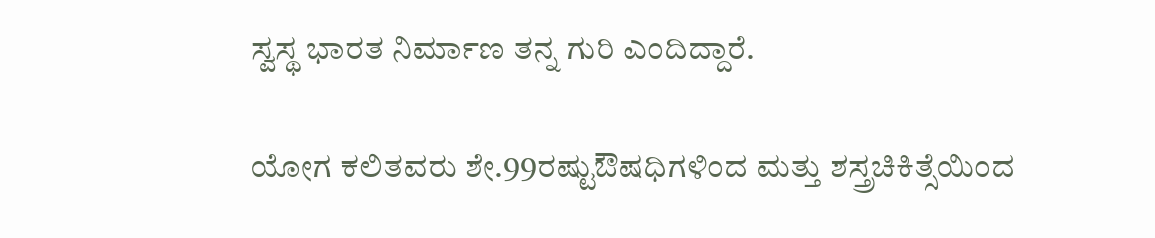ಸ್ವಸ್ಥ ಭಾರತ ನಿರ್ಮಾಣ ತನ್ನ ಗುರಿ ಎಂದಿದ್ದಾರೆ.

ಯೋಗ ಕಲಿತವರು ಶೇ.99ರಷ್ಟುಔಷಧಿಗಳಿಂದ ಮತ್ತು ಶಸ್ತ್ರಚಿಕಿತ್ಸೆಯಿಂದ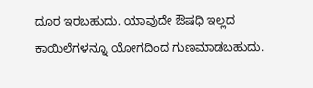ದೂರ ಇರಬಹುದು. ಯಾವುದೇ ಔಷಧಿ ಇಲ್ಲದ ಕಾಯಿಲೆಗಳನ್ನೂ ಯೋಗದಿಂದ ಗುಣಮಾಡಬಹುದು.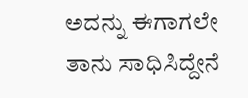ಅದನ್ನು ಈಗಾಗಲೇ ತಾನು ಸಾಧಿಸಿದ್ದೇನೆ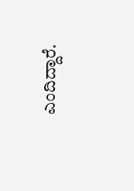ಎಂದಿದ್ದಾರೆ.